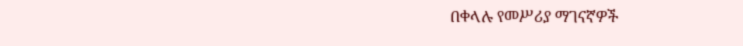በቀላሉ የመሥሪያ ማገናኛዎች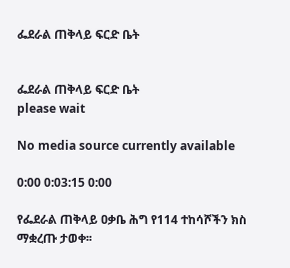ፌደራል ጠቅላይ ፍርድ ቤት


ፌደራል ጠቅላይ ፍርድ ቤት
please wait

No media source currently available

0:00 0:03:15 0:00

የፌደራል ጠቅላይ ዐቃቤ ሕግ የ114 ተከሳሾችን ክስ ማቋረጡ ታወቀ፡፡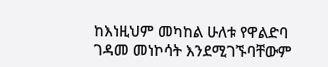ከእነዚህም መካከል ሁለቱ የዋልድባ ገዳመ መነኮሳት እንደሚገኙባቸውም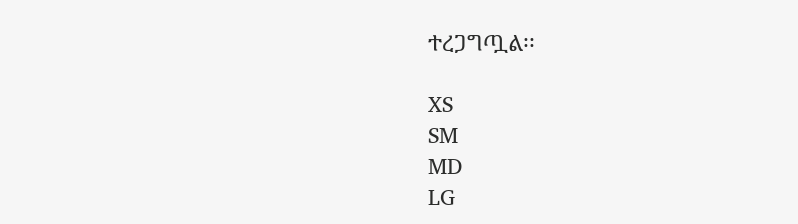ተረጋግጧል፡፡

XS
SM
MD
LG